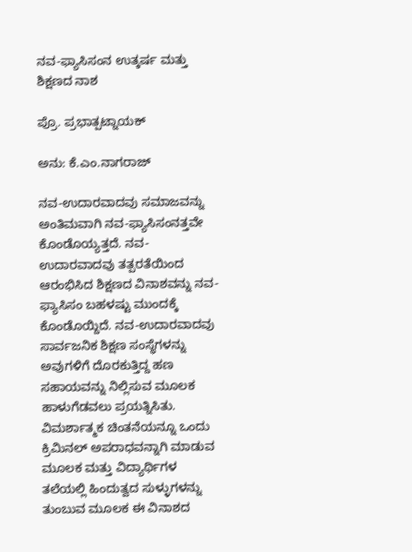ನವ-ಫ್ಯಾಸಿಸಂನ ಉತ್ಕರ್ಷ ಮತ್ತು ಶಿಕ್ಷಣದ ನಾಶ

ಪ್ರೊ. ಪ್ರಭಾತ್ಪಟ್ನಾಯಕ್

ಅನು: ಕೆ.ಎಂ.ನಾಗರಾಜ್

ನವ-ಉದಾರವಾದವು ಸಮಾಜವನ್ನು ಅಂತಿಮವಾಗಿ ನವ-ಫ್ಯಾಸಿಸಂನತ್ತವೇ ಕೊಂಡೊಯ್ಯತ್ತದೆ. ನವ-ಉದಾರವಾದವು ತತ್ಪರತೆಯಿಂದ ಆರಂಭಿಸಿದ ಶಿಕ್ಷಣದ ವಿನಾಶವನ್ನು ನವ-ಫ್ಯಾಸಿಸಂ ಬಹಳಷ್ಟು ಮುಂದಕ್ಕೆ ಕೊಂಡೊಯ್ದಿದೆ. ನವ-ಉದಾರವಾದವು ಸಾರ್ವಜನಿಕ ಶಿಕ್ಷಣ ಸಂಸ್ಥೆಗಳನ್ನು ಅವುಗಳಿಗೆ ದೊರಕುತ್ತಿದ್ದ ಹಣ ಸಹಾಯವನ್ನು ನಿಲ್ಲಿಸುವ ಮೂಲಕ ಹಾಳುಗೆಡವಲು ಪ್ರಯತ್ನಿಸಿತು. ವಿಮರ್ಶಾತ್ಮಕ ಚಿಂತನೆಯನ್ನೂ ಒಂದು ಕ್ರಿಮಿನಲ್ ಅಪರಾಧವನ್ನಾಗಿ ಮಾಡುವ ಮೂಲಕ ಮತ್ತು ವಿದ್ಯಾರ್ಥಿಗಳ ತಲೆಯಲ್ಲಿ ಹಿಂದುತ್ವದ ಸುಳ್ಳುಗಳನ್ನು ತುಂಬುವ ಮೂಲಕ ಈ ವಿನಾಶದ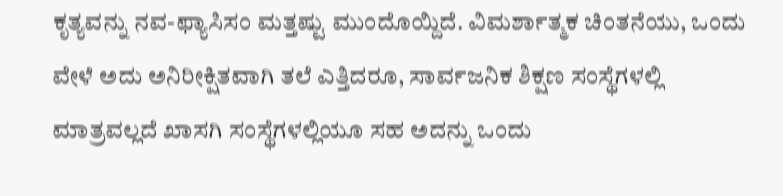ಕೃತ್ಯವನ್ನು ನವ-ಫ್ಯಾಸಿಸಂ ಮತ್ತಷ್ಟು ಮುಂದೊಯ್ದಿದೆ. ವಿಮರ್ಶಾತ್ಮಕ ಚಿಂತನೆಯು, ಒಂದು ವೇಳೆ ಅದು ಅನಿರೀಕ್ಷಿತವಾಗಿ ತಲೆ ಎತ್ತಿದರೂ, ಸಾರ್ವಜನಿಕ ಶಿಕ್ಷಣ ಸಂಸ್ಥೆಗಳಲ್ಲಿ ಮಾತ್ರವಲ್ಲದೆ ಖಾಸಗಿ ಸಂಸ್ಥೆಗಳಲ್ಲಿಯೂ ಸಹ ಅದನ್ನು ಒಂದು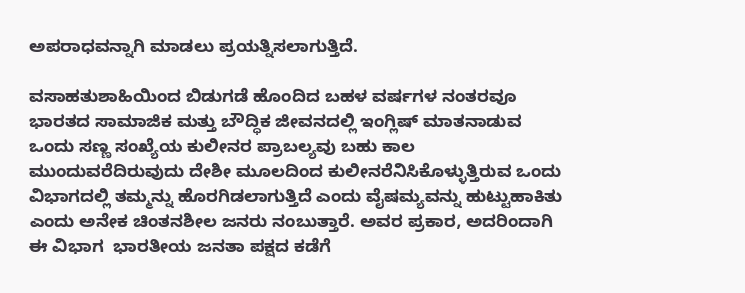ಅಪರಾಧವನ್ನಾಗಿ ಮಾಡಲು ಪ್ರಯತ್ನಿಸಲಾಗುತ್ತಿದೆ.

ವಸಾಹತುಶಾಹಿಯಿಂದ ಬಿಡುಗಡೆ ಹೊಂದಿದ ಬಹಳ ವರ್ಷಗಳ ನಂತರವೂ ಭಾರತದ ಸಾಮಾಜಿಕ ಮತ್ತು ಬೌದ್ಧಿಕ ಜೀವನದಲ್ಲಿ ಇಂಗ್ಲಿಷ್ ಮಾತನಾಡುವ ಒಂದು ಸಣ್ಣ ಸಂಖ್ಯೆಯ ಕುಲೀನರ ಪ್ರಾಬಲ್ಯವು ಬಹು ಕಾಲ ಮುಂದುವರೆದಿರುವುದು ದೇಶೀ ಮೂಲದಿಂದ ಕುಲೀನರೆನಿಸಿಕೊಳ್ಳುತ್ತಿರುವ ಒಂದು ವಿಭಾಗದಲ್ಲಿ ತಮ್ಮನ್ನು ಹೊರಗಿಡಲಾಗುತ್ತಿದೆ ಎಂದು ವೈಷಮ್ಯವನ್ನು ಹುಟ್ಟುಹಾಕಿತು ಎಂದು ಅನೇಕ ಚಿಂತನಶೀಲ ಜನರು ನಂಬುತ್ತಾರೆ. ಅವರ ಪ್ರಕಾರ, ಅದರಿಂದಾಗಿ ಈ ವಿಭಾಗ  ಭಾರತೀಯ ಜನತಾ ಪಕ್ಷದ ಕಡೆಗೆ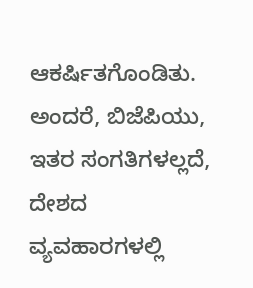ಆಕರ್ಷಿತಗೊಂಡಿತು. ಅಂದರೆ, ಬಿಜೆಪಿಯು, ಇತರ ಸಂಗತಿಗಳಲ್ಲದೆ, ದೇಶದ ವ್ಯವಹಾರಗಳಲ್ಲಿ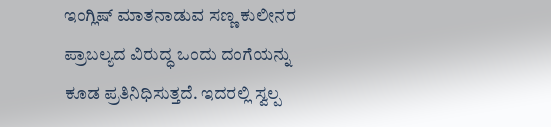ಇಂಗ್ಲಿಷ್ ಮಾತನಾಡುವ ಸಣ್ಣ ಕುಲೀನರ ಪ್ರಾಬಲ್ಯದ ವಿರುದ್ಧ ಒಂದು ದಂಗೆಯನ್ನು ಕೂಡ ಪ್ರತಿನಿಧಿಸುತ್ತದೆ. ಇದರಲ್ಲಿ ಸ್ವಲ್ಪ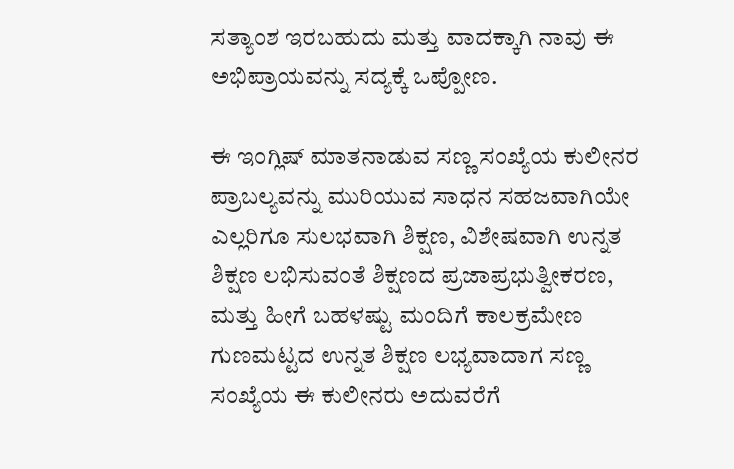ಸತ್ಯಾಂಶ ಇರಬಹುದು ಮತ್ತು ವಾದಕ್ಕಾಗಿ ನಾವು ಈ ಅಭಿಪ್ರಾಯವನ್ನು ಸದ್ಯಕ್ಕೆ ಒಪ್ಪೋಣ.

ಈ ಇಂಗ್ಲಿಷ್ ಮಾತನಾಡುವ ಸಣ್ಣ ಸಂಖ್ಯೆಯ ಕುಲೀನರ ಪ್ರಾಬಲ್ಯವನ್ನು ಮುರಿಯುವ ಸಾಧನ ಸಹಜವಾಗಿಯೇ ಎಲ್ಲರಿಗೂ ಸುಲಭವಾಗಿ ಶಿಕ್ಷಣ, ವಿಶೇಷವಾಗಿ ಉನ್ನತ ಶಿಕ್ಷಣ ಲಭಿಸುವಂತೆ ಶಿಕ್ಷಣದ ಪ್ರಜಾಪ್ರಭುತ್ವೀಕರಣ, ಮತ್ತು ಹೀಗೆ ಬಹಳಷ್ಟು ಮಂದಿಗೆ ಕಾಲಕ್ರಮೇಣ ಗುಣಮಟ್ಟದ ಉನ್ನತ ಶಿಕ್ಷಣ ಲಭ್ಯವಾದಾಗ ಸಣ್ಣ ಸಂಖ್ಯೆಯ ಈ ಕುಲೀನರು ಅದುವರೆಗೆ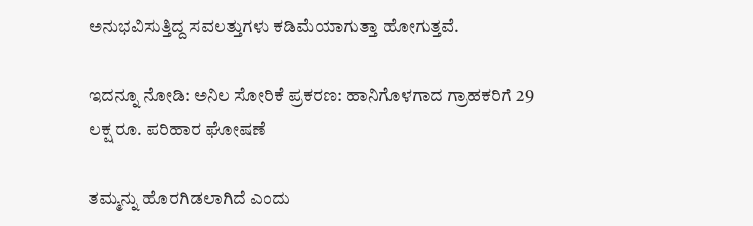ಅನುಭವಿಸುತ್ತಿದ್ದ ಸವಲತ್ತುಗಳು ಕಡಿಮೆಯಾಗುತ್ತಾ ಹೋಗುತ್ತವೆ.

ಇದನ್ನೂ ನೋಡಿ: ಅನಿಲ ಸೋರಿಕೆ ಪ್ರಕರಣ: ಹಾನಿಗೊಳಗಾದ ಗ್ರಾಹಕರಿಗೆ 29 ಲಕ್ಷ ರೂ. ಪರಿಹಾರ ಘೋಷಣೆ

ತಮ್ಮನ್ನು ಹೊರಗಿಡಲಾಗಿದೆ ಎಂದು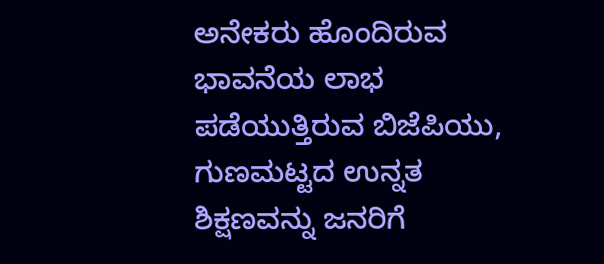ಅನೇಕರು ಹೊಂದಿರುವ ಭಾವನೆಯ ಲಾಭ ಪಡೆಯುತ್ತಿರುವ ಬಿಜೆಪಿಯು, ಗುಣಮಟ್ಟದ ಉನ್ನತ ಶಿಕ್ಷಣವನ್ನು ಜನರಿಗೆ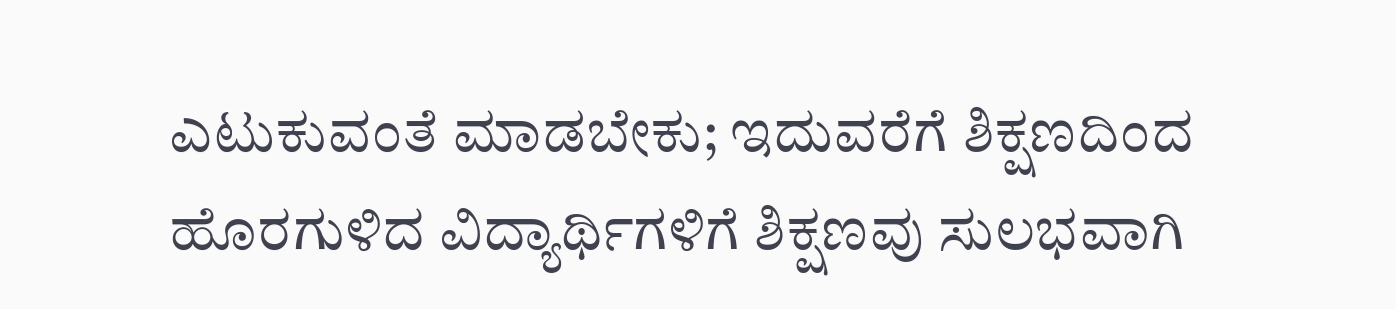ಎಟುಕುವಂತೆ ಮಾಡಬೇಕು; ಇದುವರೆಗೆ ಶಿಕ್ಷಣದಿಂದ ಹೊರಗುಳಿದ ವಿದ್ಯಾರ್ಥಿಗಳಿಗೆ ಶಿಕ್ಷಣವು ಸುಲಭವಾಗಿ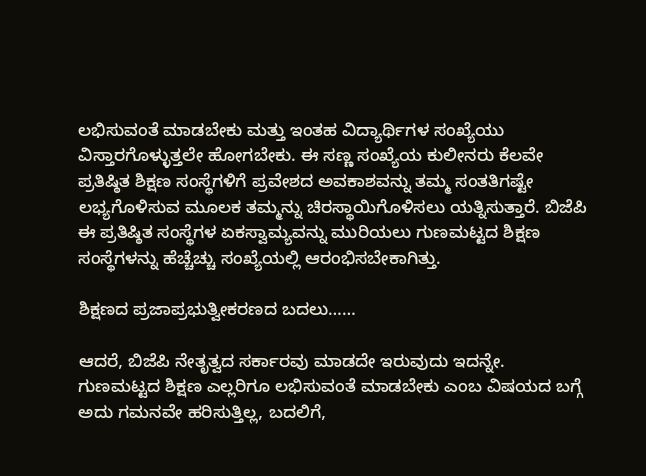ಲಭಿಸುವಂತೆ ಮಾಡಬೇಕು ಮತ್ತು ಇಂತಹ ವಿದ್ಯಾರ್ಥಿಗಳ ಸಂಖ್ಯೆಯು ವಿಸ್ತಾರಗೊಳ್ಳುತ್ತಲೇ ಹೋಗಬೇಕು. ಈ ಸಣ್ಣ ಸಂಖ್ಯೆಯ ಕುಲೀನರು ಕೆಲವೇ ಪ್ರತಿಷ್ಠಿತ ಶಿಕ್ಷಣ ಸಂಸ್ಥೆಗಳಿಗೆ ಪ್ರವೇಶದ ಅವಕಾಶವನ್ನು ತಮ್ಮ ಸಂತತಿಗಷ್ಟೇ ಲಭ್ಯಗೊಳಿಸುವ ಮೂಲಕ ತಮ್ಮನ್ನು ಚಿರಸ್ಥಾಯಿಗೊಳಿಸಲು ಯತ್ನಿಸುತ್ತಾರೆ. ಬಿಜೆಪಿ  ಈ ಪ್ರತಿಷ್ಠಿತ ಸಂಸ್ಥೆಗಳ ಏಕಸ್ವಾಮ್ಯವನ್ನು ಮುರಿಯಲು ಗುಣಮಟ್ಟದ ಶಿಕ್ಷಣ ಸಂಸ್ಥೆಗಳನ್ನು ಹೆಚ್ಚೆಚ್ಚು ಸಂಖ್ಯೆಯಲ್ಲಿ ಆರಂಭಿಸಬೇಕಾಗಿತ್ತು.

ಶಿಕ್ಷಣದ ಪ್ರಜಾಪ್ರಭುತ್ವೀಕರಣದ ಬದಲು……

ಆದರೆ, ಬಿಜೆಪಿ ನೇತೃತ್ವದ ಸರ್ಕಾರವು ಮಾಡದೇ ಇರುವುದು ಇದನ್ನೇ. ಗುಣಮಟ್ಟದ ಶಿಕ್ಷಣ ಎಲ್ಲರಿಗೂ ಲಭಿಸುವಂತೆ ಮಾಡಬೇಕು ಎಂಬ ವಿಷಯದ ಬಗ್ಗೆ ಅದು ಗಮನವೇ ಹರಿಸುತ್ತಿಲ್ಲ, ಬದಲಿಗೆ,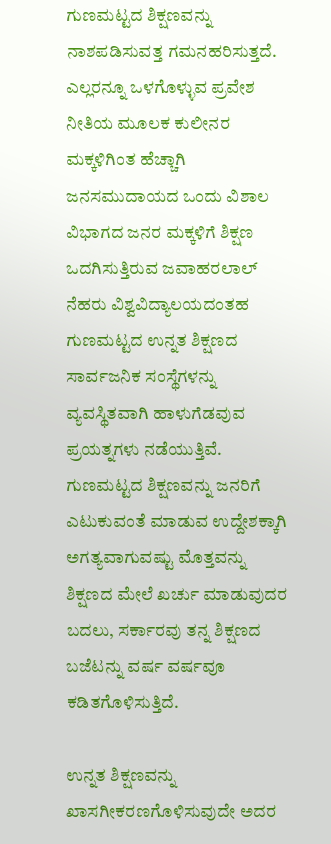ಗುಣಮಟ್ಟದ ಶಿಕ್ಷಣವನ್ನು ನಾಶಪಡಿಸುವತ್ತ ಗಮನಹರಿಸುತ್ತದೆ. ಎಲ್ಲರನ್ನೂ ಒಳಗೊಳ್ಳುವ ಪ್ರವೇಶ ನೀತಿಯ ಮೂಲಕ ಕುಲೀನರ ಮಕ್ಕಳಿಗಿಂತ ಹೆಚ್ಚಾಗಿ ಜನಸಮುದಾಯದ ಒಂದು ವಿಶಾಲ ವಿಭಾಗದ ಜನರ ಮಕ್ಕಳಿಗೆ ಶಿಕ್ಷಣ ಒದಗಿಸುತ್ತಿರುವ ಜವಾಹರಲಾಲ್ ನೆಹರು ವಿಶ್ವವಿದ್ಯಾಲಯದಂತಹ ಗುಣಮಟ್ಟದ ಉನ್ನತ ಶಿಕ್ಷಣದ ಸಾರ್ವಜನಿಕ ಸಂಸ್ಥೆಗಳನ್ನು ವ್ಯವಸ್ಥಿತವಾಗಿ ಹಾಳುಗೆಡವುವ ಪ್ರಯತ್ನಗಳು ನಡೆಯುತ್ತಿವೆ. ಗುಣಮಟ್ಟದ ಶಿಕ್ಷಣವನ್ನು ಜನರಿಗೆ ಎಟುಕುವಂತೆ ಮಾಡುವ ಉದ್ದೇಶಕ್ಕಾಗಿ ಅಗತ್ಯವಾಗುವಷ್ಟು ಮೊತ್ತವನ್ನು ಶಿಕ್ಷಣದ ಮೇಲೆ ಖರ್ಚು ಮಾಡುವುದರ ಬದಲು, ಸರ್ಕಾರವು ತನ್ನ ಶಿಕ್ಷಣದ ಬಜೆಟನ್ನು ವರ್ಷ ವರ್ಷವೂ ಕಡಿತಗೊಳಿಸುತ್ತಿದೆ.

ಉನ್ನತ ಶಿಕ್ಷಣವನ್ನು ಖಾಸಗೀಕರಣಗೊಳಿಸುವುದೇ ಅದರ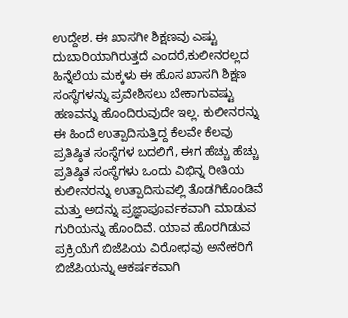ಉದ್ದೇಶ. ಈ ಖಾಸಗೀ ಶಿಕ್ಷಣವು ಎಷ್ಟು ದುಬಾರಿಯಾಗಿರುತ್ತದೆ ಎಂದರೆ,ಕುಲೀನರಲ್ಲದ ಹಿನ್ನೆಲೆಯ ಮಕ್ಕಳು ಈ ಹೊಸ ಖಾಸಗಿ ಶಿಕ್ಷಣ ಸಂಸ್ಥೆಗಳನ್ನು ಪ್ರವೇಶಿಸಲು ಬೇಕಾಗುವಷ್ಟು ಹಣವನ್ನು ಹೊಂದಿರುವುದೇ ಇಲ್ಲ. ಕುಲೀನರನ್ನು ಈ ಹಿಂದೆ ಉತ್ಪಾದಿಸುತ್ತಿದ್ದ ಕೆಲವೇ ಕೆಲವು ಪ್ರತಿಷ್ಠಿತ ಸಂಸ್ಥೆಗಳ ಬದಲಿಗೆ, ಈಗ ಹೆಚ್ಚು ಹೆಚ್ಚು ಪ್ರತಿಷ್ಠಿತ ಸಂಸ್ಥೆಗಳು ಒಂದು ವಿಭಿನ್ನ ರೀತಿಯ ಕುಲೀನರನ್ನು ಉತ್ಪಾದಿಸುವಲ್ಲಿ ತೊಡಗಿಕೊಂಡಿವೆ ಮತ್ತು ಅದನ್ನು ಪ್ರಜ್ಞಾಪೂರ್ವಕವಾಗಿ ಮಾಡುವ ಗುರಿಯನ್ನು ಹೊಂದಿವೆ. ಯಾವ ಹೊರಗಿಡುವ ಪ್ರಕ್ರಿಯೆಗೆ ಬಿಜೆಪಿಯ ವಿರೋಧವು ಅನೇಕರಿಗೆ ಬಿಜೆಪಿಯನ್ನು ಆಕರ್ಷಕವಾಗಿ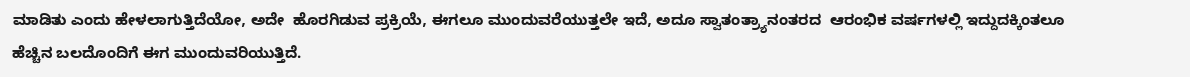ಮಾಡಿತು ಎಂದು ಹೇಳಲಾಗುತ್ತಿದೆಯೋ, ಅದೇ  ಹೊರಗಿಡುವ ಪ್ರಕ್ರಿಯೆ, ಈಗಲೂ ಮುಂದುವರೆಯುತ್ತಲೇ ಇದೆ, ಅದೂ ಸ್ವಾತಂತ್ರ್ಯಾನಂತರದ  ಆರಂಭಿಕ ವರ್ಷಗಳಲ್ಲಿ ಇದ್ದುದಕ್ಕಿಂತಲೂ ಹೆಚ್ಚಿನ ಬಲದೊಂದಿಗೆ ಈಗ ಮುಂದುವರಿಯುತ್ತಿದೆ.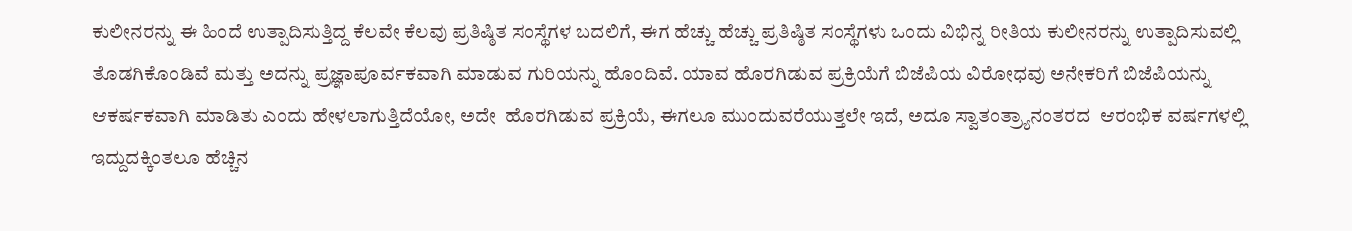ಕುಲೀನರನ್ನು ಈ ಹಿಂದೆ ಉತ್ಪಾದಿಸುತ್ತಿದ್ದ ಕೆಲವೇ ಕೆಲವು ಪ್ರತಿಷ್ಠಿತ ಸಂಸ್ಥೆಗಳ ಬದಲಿಗೆ, ಈಗ ಹೆಚ್ಚು ಹೆಚ್ಚು ಪ್ರತಿಷ್ಠಿತ ಸಂಸ್ಥೆಗಳು ಒಂದು ವಿಭಿನ್ನ ರೀತಿಯ ಕುಲೀನರನ್ನು ಉತ್ಪಾದಿಸುವಲ್ಲಿ ತೊಡಗಿಕೊಂಡಿವೆ ಮತ್ತು ಅದನ್ನು ಪ್ರಜ್ಞಾಪೂರ್ವಕವಾಗಿ ಮಾಡುವ ಗುರಿಯನ್ನು ಹೊಂದಿವೆ. ಯಾವ ಹೊರಗಿಡುವ ಪ್ರಕ್ರಿಯೆಗೆ ಬಿಜೆಪಿಯ ವಿರೋಧವು ಅನೇಕರಿಗೆ ಬಿಜೆಪಿಯನ್ನು ಆಕರ್ಷಕವಾಗಿ ಮಾಡಿತು ಎಂದು ಹೇಳಲಾಗುತ್ತಿದೆಯೋ, ಅದೇ  ಹೊರಗಿಡುವ ಪ್ರಕ್ರಿಯೆ, ಈಗಲೂ ಮುಂದುವರೆಯುತ್ತಲೇ ಇದೆ, ಅದೂ ಸ್ವಾತಂತ್ರ್ಯಾನಂತರದ  ಆರಂಭಿಕ ವರ್ಷಗಳಲ್ಲಿ ಇದ್ದುದಕ್ಕಿಂತಲೂ ಹೆಚ್ಚಿನ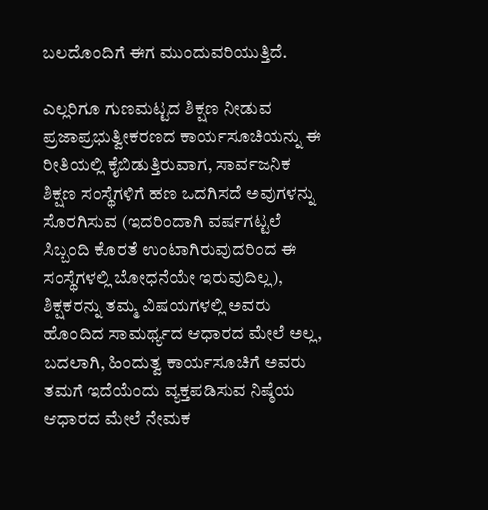ಬಲದೊಂದಿಗೆ ಈಗ ಮುಂದುವರಿಯುತ್ತಿದೆ.

ಎಲ್ಲರಿಗೂ ಗುಣಮಟ್ಟದ ಶಿಕ್ಷಣ ನೀಡುವ ಪ್ರಜಾಪ್ರಭುತ್ವೀಕರಣದ ಕಾರ್ಯಸೂಚಿಯನ್ನು ಈ ರೀತಿಯಲ್ಲಿ ಕೈಬಿಡುತ್ತಿರುವಾಗ, ಸಾರ್ವಜನಿಕ ಶಿಕ್ಷಣ ಸಂಸ್ಥೆಗಳಿಗೆ ಹಣ ಒದಗಿಸದೆ ಅವುಗಳನ್ನು ಸೊರಗಿಸುವ (ಇದರಿಂದಾಗಿ ವರ್ಷಗಟ್ಟಲೆ ಸಿಬ್ಬಂದಿ ಕೊರತೆ ಉಂಟಾಗಿರುವುದರಿಂದ ಈ ಸಂಸ್ಥೆಗಳಲ್ಲಿ ಬೋಧನೆಯೇ ಇರುವುದಿಲ್ಲ), ಶಿಕ್ಷಕರನ್ನು ತಮ್ಮ ವಿಷಯಗಳಲ್ಲಿ ಅವರು ಹೊಂದಿದ ಸಾಮರ್ಥ್ಯದ ಆಧಾರದ ಮೇಲೆ ಅಲ್ಲ, ಬದಲಾಗಿ, ಹಿಂದುತ್ವ ಕಾರ್ಯಸೂಚಿಗೆ ಅವರು ತಮಗೆ ಇದೆಯೆಂದು ವ್ಯಕ್ತಪಡಿಸುವ ನಿಷ್ಠೆಯ ಆಧಾರದ ಮೇಲೆ ನೇಮಕ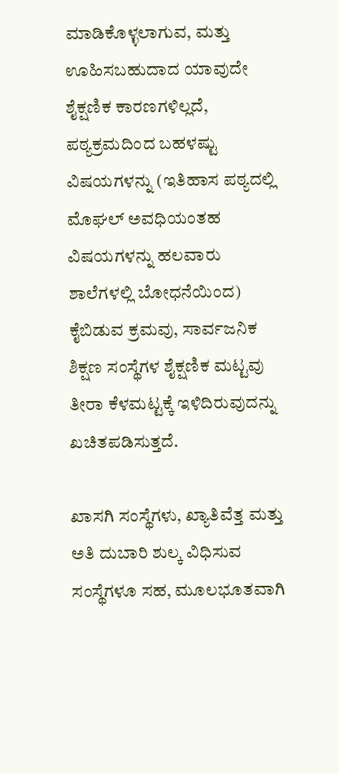ಮಾಡಿಕೊಳ್ಳಲಾಗುವ, ಮತ್ತು ಊಹಿಸಬಹುದಾದ ಯಾವುದೇ ಶೈಕ್ಷಣಿಕ ಕಾರಣಗಳಿಲ್ಲದೆ, ಪಠ್ಯಕ್ರಮದಿಂದ ಬಹಳಷ್ಟು ವಿಷಯಗಳನ್ನು (ಇತಿಹಾಸ ಪಠ್ಯದಲ್ಲಿ ಮೊಘಲ್ ಅವಧಿಯಂತಹ ವಿಷಯಗಳನ್ನು ಹಲವಾರು ಶಾಲೆಗಳಲ್ಲಿ ಬೋಧನೆಯಿಂದ) ಕೈಬಿಡುವ ಕ್ರಮವು, ಸಾರ್ವಜನಿಕ ಶಿಕ್ಷಣ ಸಂಸ್ಥೆಗಳ ಶೈಕ್ಷಣಿಕ ಮಟ್ಟವು ತೀರಾ ಕೆಳಮಟ್ಟಕ್ಕೆ ಇಳಿದಿರುವುದನ್ನು ಖಚಿತಪಡಿಸುತ್ತದೆ.

ಖಾಸಗಿ ಸಂಸ್ಥೆಗಳು, ಖ್ಯಾತಿವೆತ್ತ ಮತ್ತು ಅತಿ ದುಬಾರಿ ಶುಲ್ಕ ವಿಧಿಸುವ ಸಂಸ್ಥೆಗಳೂ ಸಹ, ಮೂಲಭೂತವಾಗಿ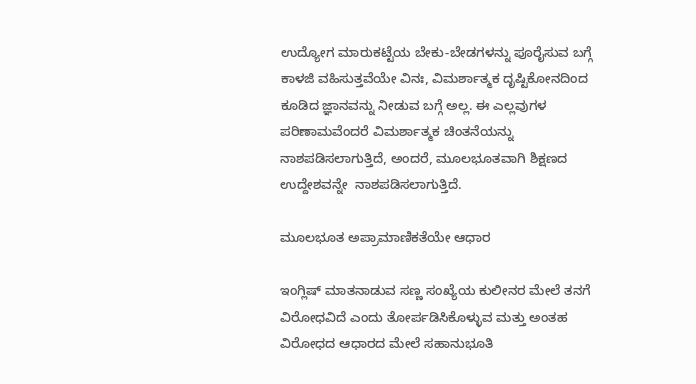ಉದ್ಯೋಗ ಮಾರುಕಟ್ಟೆಯ ಬೇಕು-ಬೇಡಗಳನ್ನು ಪೂರೈಸುವ ಬಗ್ಗೆ ಕಾಳಜಿ ವಹಿಸುತ್ತವೆಯೇ ವಿನಃ, ವಿಮರ್ಶಾತ್ಮಕ ದೃಷ್ಟಿಕೋನದಿಂದ ಕೂಡಿದ ಜ್ಞಾನವನ್ನು ನೀಡುವ ಬಗ್ಗೆ ಅಲ್ಲ. ಈ ಎಲ್ಲವುಗಳ ಪರಿಣಾಮವೆಂದರೆ ವಿಮರ್ಶಾತ್ಮಕ ಚಿಂತನೆಯನ್ನು ನಾಶಪಡಿಸಲಾಗುತ್ತಿದೆ, ಅಂದರೆ, ಮೂಲಭೂತವಾಗಿ ಶಿಕ್ಷಣದ ಉದ್ದೇಶವನ್ನೇ  ನಾಶಪಡಿಸಲಾಗುತ್ತಿದೆ.

ಮೂಲಭೂತ ಅಪ್ರಾಮಾಣಿಕತೆಯೇ ಆಧಾರ

ಇಂಗ್ಲಿಷ್ ಮಾತನಾಡುವ ಸಣ್ಣ ಸಂಖ್ಯೆಯ ಕುಲೀನರ ಮೇಲೆ ತನಗೆ ವಿರೋಧವಿದೆ ಎಂದು ತೋರ್ಪಡಿಸಿಕೊಳ್ಳುವ ಮತ್ತು ಅಂತಹ ವಿರೋಧದ ಆಧಾರದ ಮೇಲೆ ಸಹಾನುಭೂತಿ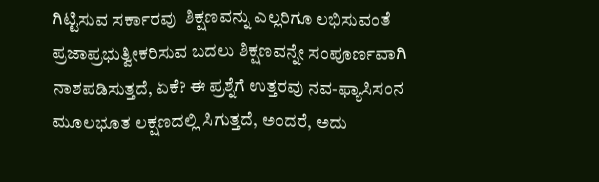ಗಿಟ್ಟಿಸುವ ಸರ್ಕಾರವು  ಶಿಕ್ಷಣವನ್ನು ಎಲ್ಲರಿಗೂ ಲಭಿಸುವಂತೆ ಪ್ರಜಾಪ್ರಭುತ್ವೀಕರಿಸುವ ಬದಲು ಶಿಕ್ಷಣವನ್ನೇ ಸಂಪೂರ್ಣವಾಗಿ ನಾಶಪಡಿಸುತ್ತದೆ, ಏಕೆ? ಈ ಪ್ರಶ್ನೆಗೆ ಉತ್ತರವು ನವ-ಫ್ಯಾಸಿಸಂನ ಮೂಲಭೂತ ಲಕ್ಷಣದಲ್ಲಿ ಸಿಗುತ್ತದೆ, ಅಂದರೆ, ಅದು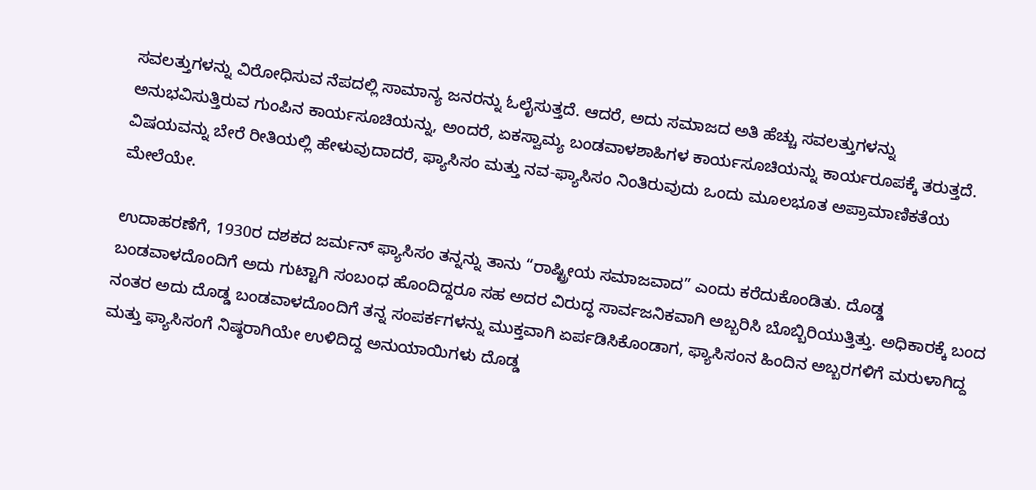ಸವಲತ್ತುಗಳನ್ನು ವಿರೋಧಿಸುವ ನೆಪದಲ್ಲಿ ಸಾಮಾನ್ಯ ಜನರನ್ನು ಓಲೈಸುತ್ತದೆ. ಆದರೆ, ಅದು ಸಮಾಜದ ಅತಿ ಹೆಚ್ಚು ಸವಲತ್ತುಗಳನ್ನು ಅನುಭವಿಸುತ್ತಿರುವ ಗುಂಪಿನ ಕಾರ್ಯಸೂಚಿಯನ್ನು, ಅಂದರೆ, ಏಕಸ್ವಾಮ್ಯ ಬಂಡವಾಳಶಾಹಿಗಳ ಕಾರ್ಯಸೂಚಿಯನ್ನು ಕಾರ್ಯರೂಪಕ್ಕೆ ತರುತ್ತದೆ. ವಿಷಯವನ್ನು ಬೇರೆ ರೀತಿಯಲ್ಲಿ ಹೇಳುವುದಾದರೆ, ಫ್ಯಾಸಿಸಂ ಮತ್ತು ನವ-ಫ್ಯಾಸಿಸಂ ನಿಂತಿರುವುದು ಒಂದು ಮೂಲಭೂತ ಅಪ್ರಾಮಾಣಿಕತೆಯ ಮೇಲೆಯೇ.

ಉದಾಹರಣೆಗೆ, 1930ರ ದಶಕದ ಜರ್ಮನ್ ಫ್ಯಾಸಿಸಂ ತನ್ನನ್ನು ತಾನು “ರಾಷ್ಟ್ರೀಯ ಸಮಾಜವಾದ” ಎಂದು ಕರೆದುಕೊಂಡಿತು. ದೊಡ್ಡ ಬಂಡವಾಳದೊಂದಿಗೆ ಅದು ಗುಟ್ಟಾಗಿ ಸಂಬಂಧ ಹೊಂದಿದ್ದರೂ ಸಹ ಅದರ ವಿರುದ್ಧ ಸಾರ್ವಜನಿಕವಾಗಿ ಅಬ್ಬರಿಸಿ ಬೊಬ್ಬಿರಿಯುತ್ತಿತ್ತು. ಅಧಿಕಾರಕ್ಕೆ ಬಂದ ನಂತರ ಅದು ದೊಡ್ಡ ಬಂಡವಾಳದೊಂದಿಗೆ ತನ್ನ ಸಂಪರ್ಕಗಳನ್ನು ಮುಕ್ತವಾಗಿ ಏರ್ಪಡಿಸಿಕೊಂಡಾಗ, ಫ್ಯಾಸಿಸಂನ ಹಿಂದಿನ ಅಬ್ಬರಗಳಿಗೆ ಮರುಳಾಗಿದ್ದ ಮತ್ತು ಫ್ಯಾಸಿಸಂಗೆ ನಿಷ್ಠರಾಗಿಯೇ ಉಳಿದಿದ್ದ ಅನುಯಾಯಿಗಳು ದೊಡ್ಡ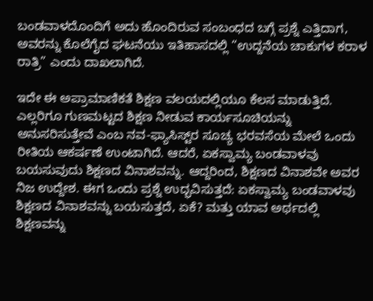ಬಂಡವಾಳದೊಂದಿಗೆ ಅದು ಹೊಂದಿರುವ ಸಂಬಂಧದ ಬಗ್ಗೆ ಪ್ರಶ್ನೆ ಎತ್ತಿದಾಗ, ಅವರನ್ನು ಕೊಲೆಗೈದ ಘಟನೆಯು ಇತಿಹಾಸದಲ್ಲಿ “ಉದ್ದನೆಯ ಚಾಕುಗಳ ಕರಾಳ ರಾತ್ರಿ” ಎಂದು ದಾಖಲಾಗಿದೆ.

ಇದೇ ಈ ಅಪ್ರಾಮಾಣಿಕತೆ ಶಿಕ್ಷಣ ವಲಯದಲ್ಲಿಯೂ ಕೆಲಸ ಮಾಡುತ್ತಿದೆ. ಎಲ್ಲರಿಗೂ ಗುಣಮಟ್ಟದ ಶಿಕ್ಷಣ ನೀಡುವ ಕಾರ್ಯಸೂಚಿಯನ್ನು ಅನುಸರಿಸುತ್ತೇವೆ ಎಂಬ ನವ-ಫ್ಯಾಸಿಸ್ಟ್‌ರ ಸೂಚ್ಯ ಭರವಸೆಯ ಮೇಲೆ ಒಂದು ರೀತಿಯ ಆಕರ್ಷಣೆ ಉಂಟಾಗಿದೆ. ಆದರೆ, ಏಕಸ್ವಾಮ್ಯ ಬಂಡವಾಳವು ಬಯಸುವುದು ಶಿಕ್ಷಣದ ವಿನಾಶವನ್ನು. ಆದ್ದರಿಂದ, ಶಿಕ್ಷಣದ ವಿನಾಶವೇ ಅವರ ನಿಜ ಉದ್ದೇಶ. ಈಗ ಒಂದು ಪ್ರಶ್ನೆ ಉದ್ಭವಿಸುತ್ತದೆ: ಏಕಸ್ವಾಮ್ಯ ಬಂಡವಾಳವು ಶಿಕ್ಷಣದ ವಿನಾಶವನ್ನು ಬಯಸುತ್ತದೆ, ಏಕೆ? ಮತ್ತು ಯಾವ ಅರ್ಥದಲ್ಲಿ ಶಿಕ್ಷಣವನ್ನು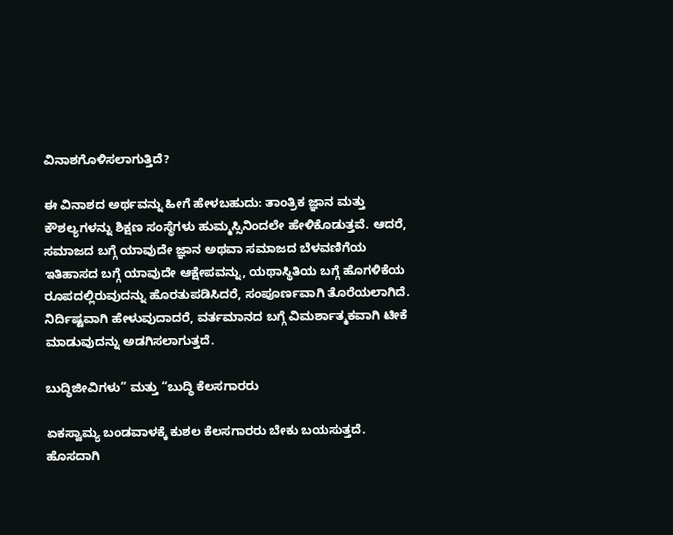ವಿನಾಶಗೊಳಿಸಲಾಗುತ್ತಿದೆ?

ಈ ವಿನಾಶದ ಅರ್ಥವನ್ನು ಹೀಗೆ ಹೇಳಬಹುದು: ತಾಂತ್ರಿಕ ಜ್ಞಾನ ಮತ್ತು ಕೌಶಲ್ಯಗಳನ್ನು ಶಿಕ್ಷಣ ಸಂಸ್ಥೆಗಳು ಹುಮ್ಮಸ್ಸಿನಿಂದಲೇ ಹೇಳಿಕೊಡುತ್ತವೆ. ಆದರೆ, ಸಮಾಜದ ಬಗ್ಗೆ ಯಾವುದೇ ಜ್ಞಾನ ಅಥವಾ ಸಮಾಜದ ಬೆಳವಣಿಗೆಯ ಇತಿಹಾಸದ ಬಗ್ಗೆ ಯಾವುದೇ ಆಕ್ಷೇಪವನ್ನು, ಯಥಾಸ್ಥಿತಿಯ ಬಗ್ಗೆ ಹೊಗಳಿಕೆಯ ರೂಪದಲ್ಲಿರುವುದನ್ನು ಹೊರತುಪಡಿಸಿದರೆ, ಸಂಪೂರ್ಣವಾಗಿ ತೊರೆಯಲಾಗಿದೆ. ನಿರ್ದಿಷ್ಟವಾಗಿ ಹೇಳುವುದಾದರೆ, ವರ್ತಮಾನದ ಬಗ್ಗೆ ವಿಮರ್ಶಾತ್ಮಕವಾಗಿ ಟೀಕೆ ಮಾಡುವುದನ್ನು ಅಡಗಿಸಲಾಗುತ್ತದೆ.

ಬುದ್ಧಿಜೀವಿಗಳು” ಮತ್ತು “ಬುದ್ಧಿ ಕೆಲಸಗಾರರು

ಏಕಸ್ವಾಮ್ಯ ಬಂಡವಾಳಕ್ಕೆ ಕುಶಲ ಕೆಲಸಗಾರರು ಬೇಕು ಬಯಸುತ್ತದೆ. ಹೊಸದಾಗಿ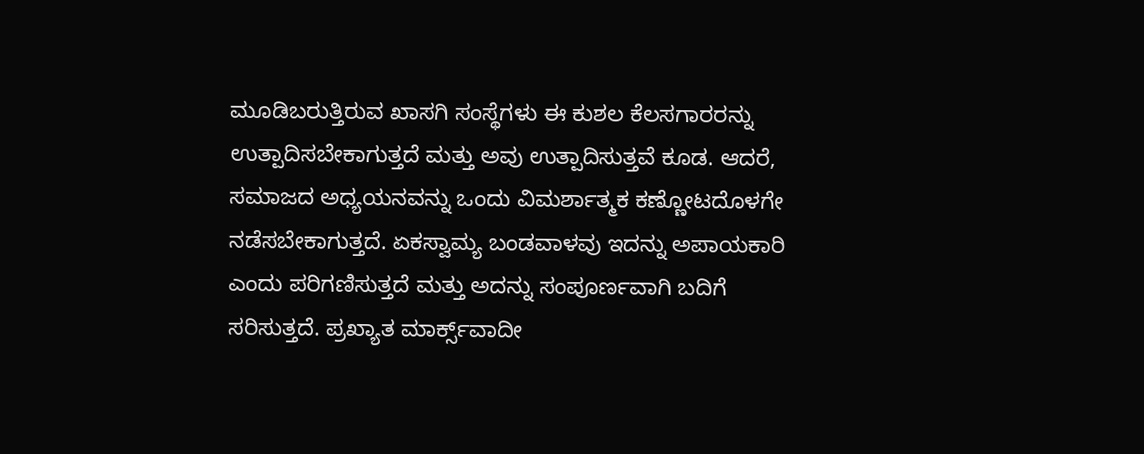ಮೂಡಿಬರುತ್ತಿರುವ ಖಾಸಗಿ ಸಂಸ್ಥೆಗಳು ಈ ಕುಶಲ ಕೆಲಸಗಾರರನ್ನು ಉತ್ಪಾದಿಸಬೇಕಾಗುತ್ತದೆ ಮತ್ತು ಅವು ಉತ್ಪಾದಿಸುತ್ತವೆ ಕೂಡ. ಆದರೆ, ಸಮಾಜದ ಅಧ್ಯಯನವನ್ನು ಒಂದು ವಿಮರ್ಶಾತ್ಮಕ ಕಣ್ಣೋಟದೊಳಗೇ ನಡೆಸಬೇಕಾಗುತ್ತದೆ. ಏಕಸ್ವಾಮ್ಯ ಬಂಡವಾಳವು ಇದನ್ನು ಅಪಾಯಕಾರಿ ಎಂದು ಪರಿಗಣಿಸುತ್ತದೆ ಮತ್ತು ಅದನ್ನು ಸಂಪೂರ್ಣವಾಗಿ ಬದಿಗೆ ಸರಿಸುತ್ತದೆ. ಪ್ರಖ್ಯಾತ ಮಾರ್ಕ್ಸ್‌ವಾದೀ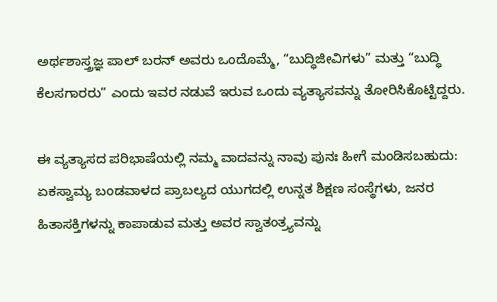ಅರ್ಥಶಾಸ್ತ್ರಜ್ಞ ಪಾಲ್ ಬರನ್ ಅವರು ಒಂದೊಮ್ಮೆ, “ಬುದ್ಧಿಜೀವಿಗಳು” ಮತ್ತು “ಬುದ್ಧಿ ಕೆಲಸಗಾರರು” ಎಂದು ಇವರ ನಡುವೆ ಇರುವ ಒಂದು ವ್ಯತ್ಯಾಸವನ್ನು ತೋರಿಸಿಕೊಟ್ಟಿದ್ದರು.

ಈ ವ್ಯತ್ಯಾಸದ ಪರಿಭಾಷೆಯಲ್ಲಿ ನಮ್ಮ ವಾದವನ್ನು ನಾವು ಪುನಃ ಹೀಗೆ ಮಂಡಿಸಬಹುದು: ಏಕಸ್ವಾಮ್ಯ ಬಂಡವಾಳದ ಪ್ರಾಬಲ್ಯದ ಯುಗದಲ್ಲಿ ಉನ್ನತ ಶಿಕ್ಷಣ ಸಂಸ್ಥೆಗಳು, ಜನರ ಹಿತಾಸಕ್ತಿಗಳನ್ನು ಕಾಪಾಡುವ ಮತ್ತು ಅವರ ಸ್ವಾತಂತ್ರ್ಯವನ್ನು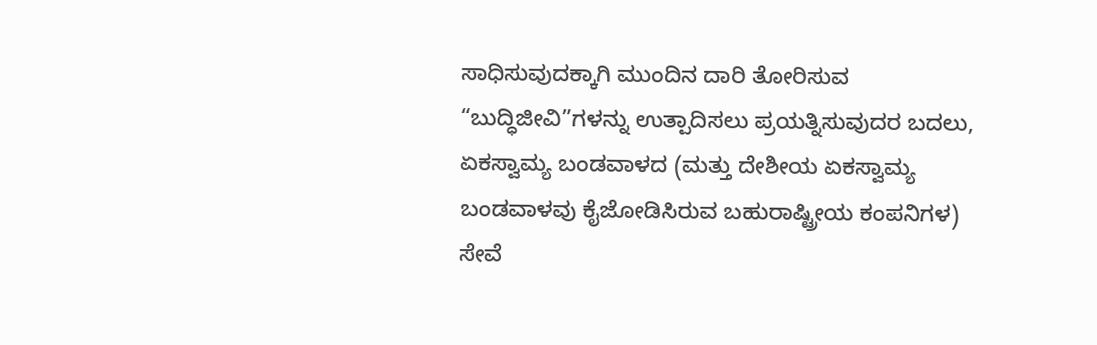ಸಾಧಿಸುವುದಕ್ಕಾಗಿ ಮುಂದಿನ ದಾರಿ ತೋರಿಸುವ “ಬುದ್ಧಿಜೀವಿ”ಗಳನ್ನು ಉತ್ಪಾದಿಸಲು ಪ್ರಯತ್ನಿಸುವುದರ ಬದಲು, ಏಕಸ್ವಾಮ್ಯ ಬಂಡವಾಳದ (ಮತ್ತು ದೇಶೀಯ ಏಕಸ್ವಾಮ್ಯ ಬಂಡವಾಳವು ಕೈಜೋಡಿಸಿರುವ ಬಹುರಾಷ್ಟ್ರೀಯ ಕಂಪನಿಗಳ) ಸೇವೆ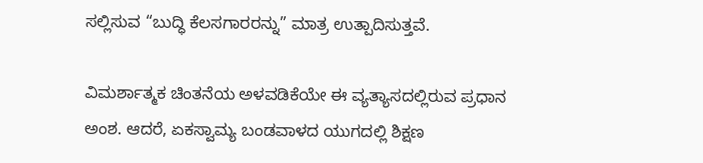ಸಲ್ಲಿಸುವ “ಬುದ್ಧಿ ಕೆಲಸಗಾರರನ್ನು” ಮಾತ್ರ ಉತ್ಪಾದಿಸುತ್ತವೆ.

ವಿಮರ್ಶಾತ್ಮಕ ಚಿಂತನೆಯ ಅಳವಡಿಕೆಯೇ ಈ ವ್ಯತ್ಯಾಸದಲ್ಲಿರುವ ಪ್ರಧಾನ ಅಂಶ. ಆದರೆ, ಏಕಸ್ವಾಮ್ಯ ಬಂಡವಾಳದ ಯುಗದಲ್ಲಿ ಶಿಕ್ಷಣ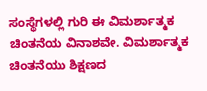ಸಂಸ್ಥೆಗಳಲ್ಲಿ ಗುರಿ ಈ ವಿಮರ್ಶಾತ್ಮಕ ಚಿಂತನೆಯ ವಿನಾಶವೇ. ವಿಮರ್ಶಾತ್ಮಕ ಚಿಂತನೆಯು ಶಿಕ್ಷಣದ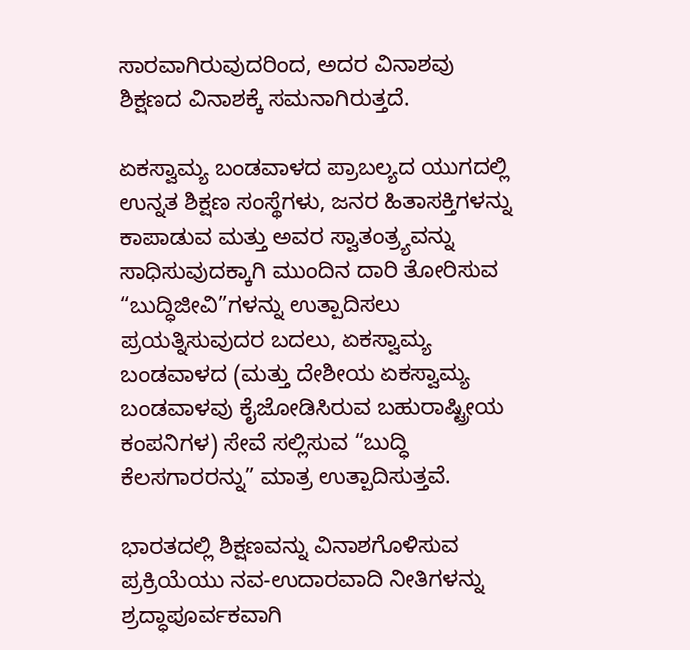ಸಾರವಾಗಿರುವುದರಿಂದ, ಅದರ ವಿನಾಶವು ಶಿಕ್ಷಣದ ವಿನಾಶಕ್ಕೆ ಸಮನಾಗಿರುತ್ತದೆ.

ಏಕಸ್ವಾಮ್ಯ ಬಂಡವಾಳದ ಪ್ರಾಬಲ್ಯದ ಯುಗದಲ್ಲಿ ಉನ್ನತ ಶಿಕ್ಷಣ ಸಂಸ್ಥೆಗಳು, ಜನರ ಹಿತಾಸಕ್ತಿಗಳನ್ನು ಕಾಪಾಡುವ ಮತ್ತು ಅವರ ಸ್ವಾತಂತ್ರ್ಯವನ್ನು ಸಾಧಿಸುವುದಕ್ಕಾಗಿ ಮುಂದಿನ ದಾರಿ ತೋರಿಸುವ “ಬುದ್ಧಿಜೀವಿ”ಗಳನ್ನು ಉತ್ಪಾದಿಸಲು ಪ್ರಯತ್ನಿಸುವುದರ ಬದಲು, ಏಕಸ್ವಾಮ್ಯ ಬಂಡವಾಳದ (ಮತ್ತು ದೇಶೀಯ ಏಕಸ್ವಾಮ್ಯ ಬಂಡವಾಳವು ಕೈಜೋಡಿಸಿರುವ ಬಹುರಾಷ್ಟ್ರೀಯ ಕಂಪನಿಗಳ) ಸೇವೆ ಸಲ್ಲಿಸುವ “ಬುದ್ಧಿ ಕೆಲಸಗಾರರನ್ನು” ಮಾತ್ರ ಉತ್ಪಾದಿಸುತ್ತವೆ.

ಭಾರತದಲ್ಲಿ ಶಿಕ್ಷಣವನ್ನು ವಿನಾಶಗೊಳಿಸುವ ಪ್ರಕ್ರಿಯೆಯು ನವ-ಉದಾರವಾದಿ ನೀತಿಗಳನ್ನು ಶ್ರದ್ಧಾಪೂರ್ವಕವಾಗಿ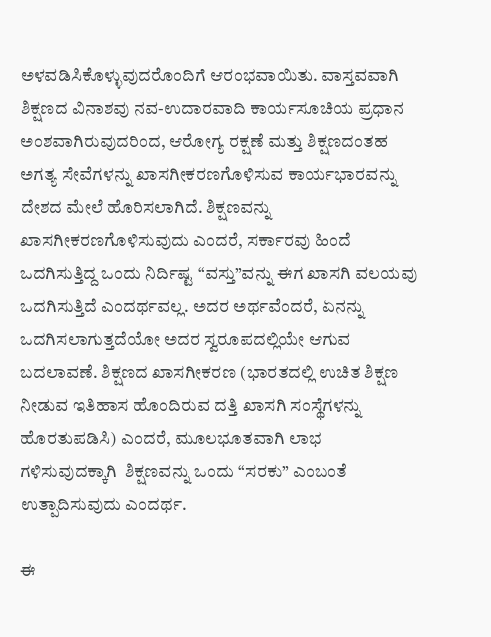ಅಳವಡಿಸಿಕೊಳ್ಳುವುದರೊಂದಿಗೆ ಆರಂಭವಾಯಿತು. ವಾಸ್ತವವಾಗಿ ಶಿಕ್ಷಣದ ವಿನಾಶವು ನವ-ಉದಾರವಾದಿ ಕಾರ್ಯಸೂಚಿಯ ಪ್ರಧಾನ ಅಂಶವಾಗಿರುವುದರಿಂದ, ಆರೋಗ್ಯ ರಕ್ಷಣೆ ಮತ್ತು ಶಿಕ್ಷಣದಂತಹ ಅಗತ್ಯ ಸೇವೆಗಳನ್ನು ಖಾಸಗೀಕರಣಗೊಳಿಸುವ ಕಾರ್ಯಭಾರವನ್ನು ದೇಶದ ಮೇಲೆ ಹೊರಿಸಲಾಗಿದೆ. ಶಿಕ್ಷಣವನ್ನು ಖಾಸಗೀಕರಣಗೊಳಿಸುವುದು ಎಂದರೆ, ಸರ್ಕಾರವು ಹಿಂದೆ ಒದಗಿಸುತ್ತಿದ್ದ ಒಂದು ನಿರ್ದಿಷ್ಟ “ವಸ್ತು”ವನ್ನು ಈಗ ಖಾಸಗಿ ವಲಯವು ಒದಗಿಸುತ್ತಿದೆ ಎಂದರ್ಥವಲ್ಲ. ಅದರ ಅರ್ಥವೆಂದರೆ, ಏನನ್ನು ಒದಗಿಸಲಾಗುತ್ತದೆಯೋ ಅದರ ಸ್ವರೂಪದಲ್ಲಿಯೇ ಆಗುವ ಬದಲಾವಣೆ. ಶಿಕ್ಷಣದ ಖಾಸಗೀಕರಣ (ಭಾರತದಲ್ಲಿ ಉಚಿತ ಶಿಕ್ಷಣ ನೀಡುವ ಇತಿಹಾಸ ಹೊಂದಿರುವ ದತ್ತಿ ಖಾಸಗಿ ಸಂಸ್ಥೆಗಳನ್ನು ಹೊರತುಪಡಿಸಿ) ಎಂದರೆ, ಮೂಲಭೂತವಾಗಿ ಲಾಭ ಗಳಿಸುವುದಕ್ಕಾಗಿ  ಶಿಕ್ಷಣವನ್ನು ಒಂದು “ಸರಕು” ಎಂಬಂತೆ ಉತ್ಪಾದಿಸುವುದು ಎಂದರ್ಥ.

ಈ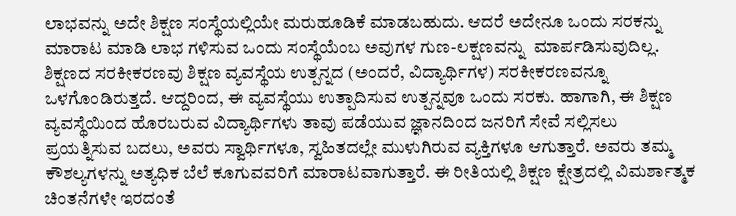ಲಾಭವನ್ನು ಅದೇ ಶಿಕ್ಷಣ ಸಂಸ್ಥೆಯಲ್ಲಿಯೇ ಮರುಹೂಡಿಕೆ ಮಾಡಬಹುದು. ಆದರೆ ಅದೇನೂ ಒಂದು ಸರಕನ್ನು ಮಾರಾಟ ಮಾಡಿ ಲಾಭ ಗಳಿಸುವ ಒಂದು ಸಂಸ್ಥೆಯೆಂಬ ಅವುಗಳ ಗುಣ-ಲಕ್ಷಣವನ್ನು  ಮಾರ್ಪಡಿಸುವುದಿಲ್ಲ. ಶಿಕ್ಷಣದ ಸರಕೀಕರಣವು ಶಿಕ್ಷಣ ವ್ಯವಸ್ಥೆಯ ಉತ್ಪನ್ನದ (ಅಂದರೆ, ವಿದ್ಯಾರ್ಥಿಗಳ) ಸರಕೀಕರಣವನ್ನೂ ಒಳಗೊಂಡಿರುತ್ತದೆ. ಆದ್ದರಿಂದ, ಈ ವ್ಯವಸ್ಥೆಯು ಉತ್ಪಾದಿಸುವ ಉತ್ಪನ್ನವೂ ಒಂದು ಸರಕು. ಹಾಗಾಗಿ, ಈ ಶಿಕ್ಷಣ ವ್ಯವಸ್ಥೆಯಿಂದ ಹೊರಬರುವ ವಿದ್ಯಾರ್ಥಿಗಳು ತಾವು ಪಡೆಯುವ ಜ್ಞಾನದಿಂದ ಜನರಿಗೆ ಸೇವೆ ಸಲ್ಲಿಸಲು ಪ್ರಯತ್ನಿಸುವ ಬದಲು, ಅವರು ಸ್ವಾರ್ಥಿಗಳೂ, ಸ್ವಹಿತದಲ್ಲೇ ಮುಳುಗಿರುವ ವ್ಯಕ್ತಿಗಳೂ ಆಗುತ್ತಾರೆ. ಅವರು ತಮ್ಮ ಕೌಶಲ್ಯಗಳನ್ನು ಅತ್ಯಧಿಕ ಬೆಲೆ ಕೂಗುವವರಿಗೆ ಮಾರಾಟವಾಗುತ್ತಾರೆ. ಈ ರೀತಿಯಲ್ಲಿ ಶಿಕ್ಷಣ ಕ್ಷೇತ್ರದಲ್ಲಿ ವಿಮರ್ಶಾತ್ಮಕ ಚಿಂತನೆಗಳೇ ಇರದಂತೆ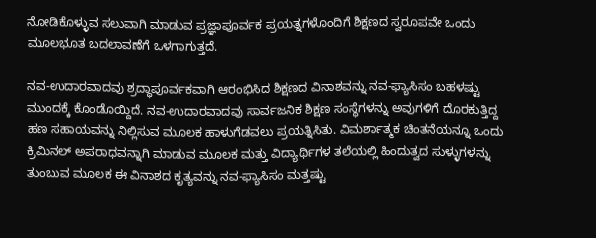ನೋಡಿಕೊಳ್ಳುವ ಸಲುವಾಗಿ ಮಾಡುವ ಪ್ರಜ್ಞಾಪೂರ್ವಕ ಪ್ರಯತ್ನಗಳೊಂದಿಗೆ ಶಿಕ್ಷಣದ ಸ್ವರೂಪವೇ ಒಂದು ಮೂಲಭೂತ ಬದಲಾವಣೆಗೆ ಒಳಗಾಗುತ್ತದೆ.

ನವ-ಉದಾರವಾದವು ಶ್ರದ್ಧಾಪೂರ್ವಕವಾಗಿ ಆರಂಭಿಸಿದ ಶಿಕ್ಷಣದ ವಿನಾಶವನ್ನು ನವ-ಫ್ಯಾಸಿಸಂ ಬಹಳಷ್ಟು ಮುಂದಕ್ಕೆ ಕೊಂಡೊಯ್ದಿದೆ. ನವ-ಉದಾರವಾದವು ಸಾರ್ವಜನಿಕ ಶಿಕ್ಷಣ ಸಂಸ್ಥೆಗಳನ್ನು ಅವುಗಳಿಗೆ ದೊರಕುತ್ತಿದ್ದ ಹಣ ಸಹಾಯವನ್ನು ನಿಲ್ಲಿಸುವ ಮೂಲಕ ಹಾಳುಗೆಡವಲು ಪ್ರಯತ್ನಿಸಿತು. ವಿಮರ್ಶಾತ್ಮಕ ಚಿಂತನೆಯನ್ನೂ ಒಂದು ಕ್ರಿಮಿನಲ್ ಅಪರಾಧವನ್ನಾಗಿ ಮಾಡುವ ಮೂಲಕ ಮತ್ತು ವಿದ್ಯಾರ್ಥಿಗಳ ತಲೆಯಲ್ಲಿ ಹಿಂದುತ್ವದ ಸುಳ್ಳುಗಳನ್ನು ತುಂಬುವ ಮೂಲಕ ಈ ವಿನಾಶದ ಕೃತ್ಯವನ್ನು ನವ-ಫ್ಯಾಸಿಸಂ ಮತ್ತಷ್ಟು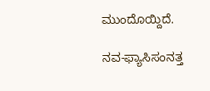ಮುಂದೊಯ್ದಿದೆ.

ನವ-ಫ್ಯಾಸಿಸಂನತ್ತ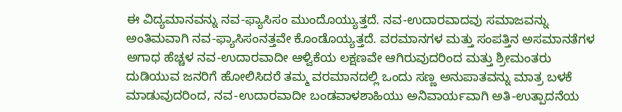ಈ ವಿದ್ಯಮಾನವನ್ನು ನವ-ಫ್ಯಾಸಿಸಂ ಮುಂದೊಯ್ಯುತ್ತದೆ. ನವ-ಉದಾರವಾದವು ಸಮಾಜವನ್ನು ಅಂತಿಮವಾಗಿ ನವ-ಫ್ಯಾಸಿಸಂನತ್ತವೇ ಕೊಂಡೊಯ್ಯತ್ತದೆ. ವರಮಾನಗಳ ಮತ್ತು ಸಂಪತ್ತಿನ ಅಸಮಾನತೆಗಳ ಅಗಾಧ ಹೆಚ್ಚಳ ನವ-ಉದಾರವಾದೀ ಆಳ್ವಿಕೆಯ ಲಕ್ಷಣವೇ ಆಗಿರುವುದರಿಂದ ಮತ್ತು ಶ್ರೀಮಂತರು ದುಡಿಯುವ ಜನರಿಗೆ ಹೋಲಿಸಿದರೆ ತಮ್ಮ ವರಮಾನದಲ್ಲಿ ಒಂದು ಸಣ್ಣ ಅನುಪಾತವನ್ನು ಮಾತ್ರ ಬಳಕೆ ಮಾಡುವುದರಿಂದ, ನವ-ಉದಾರವಾದೀ ಬಂಡವಾಳಶಾಹಿಯು ಅನಿವಾರ್ಯವಾಗಿ ಅತಿ-ಉತ್ಪಾದನೆಯ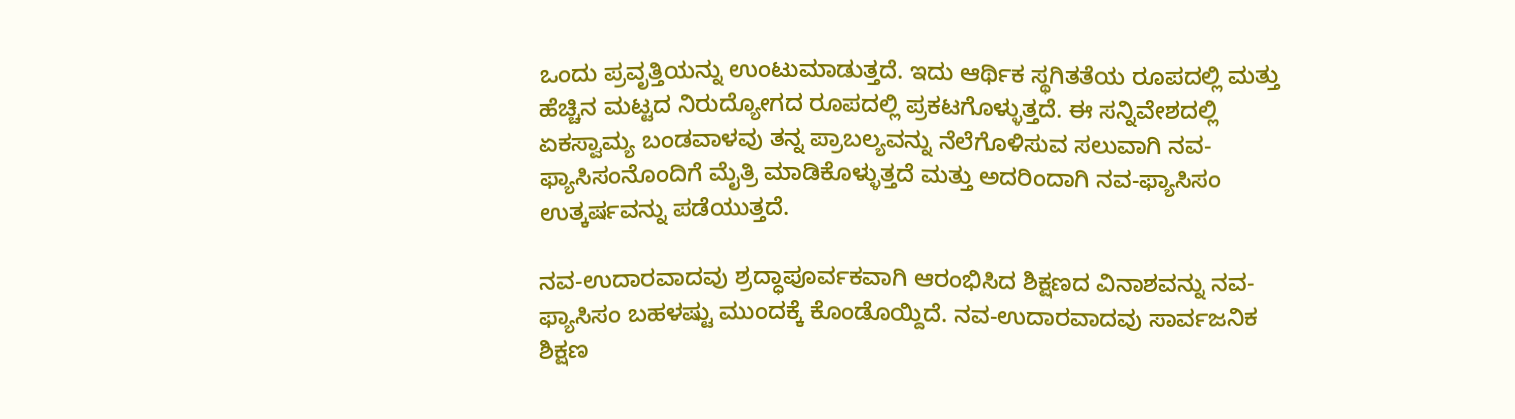ಒಂದು ಪ್ರವೃತ್ತಿಯನ್ನು ಉಂಟುಮಾಡುತ್ತದೆ. ಇದು ಆರ್ಥಿಕ ಸ್ಥಗಿತತೆಯ ರೂಪದಲ್ಲಿ ಮತ್ತು ಹೆಚ್ಚಿನ ಮಟ್ಟದ ನಿರುದ್ಯೋಗದ ರೂಪದಲ್ಲಿ ಪ್ರಕಟಗೊಳ್ಳುತ್ತದೆ. ಈ ಸನ್ನಿವೇಶದಲ್ಲಿ ಏಕಸ್ವಾಮ್ಯ ಬಂಡವಾಳವು ತನ್ನ ಪ್ರಾಬಲ್ಯವನ್ನು ನೆಲೆಗೊಳಿಸುವ ಸಲುವಾಗಿ ನವ-ಫ್ಯಾಸಿಸಂನೊಂದಿಗೆ ಮೈತ್ರಿ ಮಾಡಿಕೊಳ್ಳುತ್ತದೆ ಮತ್ತು ಅದರಿಂದಾಗಿ ನವ-ಫ್ಯಾಸಿಸಂ ಉತ್ಕರ್ಷವನ್ನು ಪಡೆಯುತ್ತದೆ.

ನವ-ಉದಾರವಾದವು ಶ್ರದ್ಧಾಪೂರ್ವಕವಾಗಿ ಆರಂಭಿಸಿದ ಶಿಕ್ಷಣದ ವಿನಾಶವನ್ನು ನವ-ಫ್ಯಾಸಿಸಂ ಬಹಳಷ್ಟು ಮುಂದಕ್ಕೆ ಕೊಂಡೊಯ್ದಿದೆ. ನವ-ಉದಾರವಾದವು ಸಾರ್ವಜನಿಕ ಶಿಕ್ಷಣ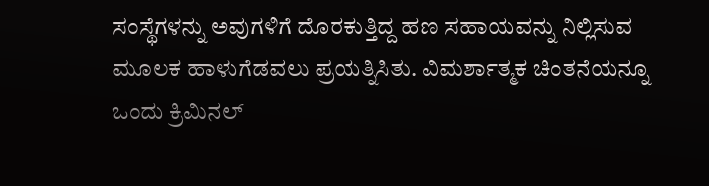ಸಂಸ್ಥೆಗಳನ್ನು ಅವುಗಳಿಗೆ ದೊರಕುತ್ತಿದ್ದ ಹಣ ಸಹಾಯವನ್ನು ನಿಲ್ಲಿಸುವ ಮೂಲಕ ಹಾಳುಗೆಡವಲು ಪ್ರಯತ್ನಿಸಿತು. ವಿಮರ್ಶಾತ್ಮಕ ಚಿಂತನೆಯನ್ನೂ ಒಂದು ಕ್ರಿಮಿನಲ್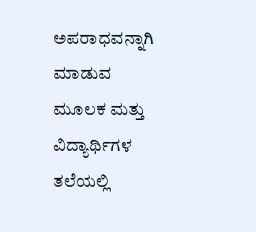ಅಪರಾಧವನ್ನಾಗಿ ಮಾಡುವ ಮೂಲಕ ಮತ್ತು ವಿದ್ಯಾರ್ಥಿಗಳ ತಲೆಯಲ್ಲಿ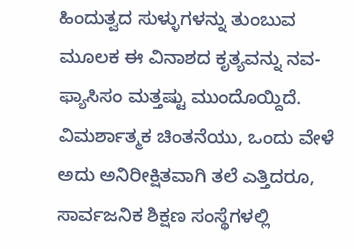ಹಿಂದುತ್ವದ ಸುಳ್ಳುಗಳನ್ನು ತುಂಬುವ ಮೂಲಕ ಈ ವಿನಾಶದ ಕೃತ್ಯವನ್ನು ನವ-ಫ್ಯಾಸಿಸಂ ಮತ್ತಷ್ಟು ಮುಂದೊಯ್ದಿದೆ. ವಿಮರ್ಶಾತ್ಮಕ ಚಿಂತನೆಯು, ಒಂದು ವೇಳೆ ಅದು ಅನಿರೀಕ್ಷಿತವಾಗಿ ತಲೆ ಎತ್ತಿದರೂ, ಸಾರ್ವಜನಿಕ ಶಿಕ್ಷಣ ಸಂಸ್ಥೆಗಳಲ್ಲಿ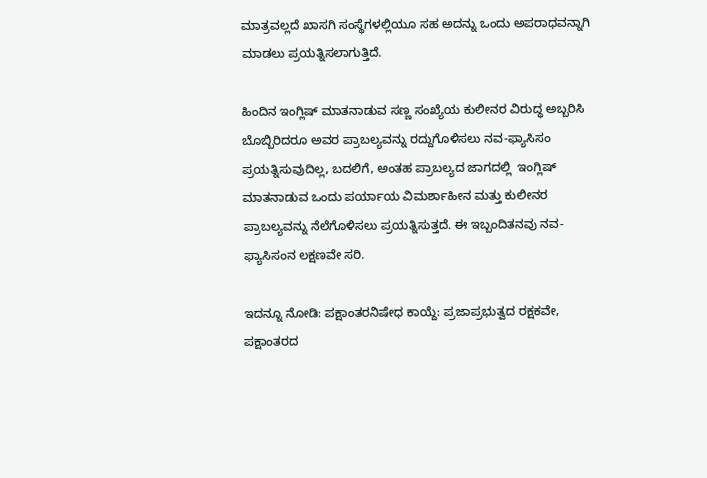ಮಾತ್ರವಲ್ಲದೆ ಖಾಸಗಿ ಸಂಸ್ಥೆಗಳಲ್ಲಿಯೂ ಸಹ ಅದನ್ನು ಒಂದು ಅಪರಾಧವನ್ನಾಗಿ ಮಾಡಲು ಪ್ರಯತ್ನಿಸಲಾಗುತ್ತಿದೆ.

ಹಿಂದಿನ ಇಂಗ್ಲಿಷ್ ಮಾತನಾಡುವ ಸಣ್ಣ ಸಂಖ್ಯೆಯ ಕುಲೀನರ ವಿರುದ್ಧ ಅಬ್ಬರಿಸಿ ಬೊಬ್ಬಿರಿದರೂ ಅವರ ಪ್ರಾಬಲ್ಯವನ್ನು ರದ್ದುಗೊಳಿಸಲು ನವ-ಫ್ಯಾಸಿಸಂ ಪ್ರಯತ್ನಿಸುವುದಿಲ್ಲ, ಬದಲಿಗೆ, ಅಂತಹ ಪ್ರಾಬಲ್ಯದ ಜಾಗದಲ್ಲಿ  ಇಂಗ್ಲಿಷ್ ಮಾತನಾಡುವ ಒಂದು ಪರ್ಯಾಯ ವಿಮರ್ಶಾಹೀನ ಮತ್ತು ಕುಲೀನರ ಪ್ರಾಬಲ್ಯವನ್ನು ನೆಲೆಗೊಳಿಸಲು ಪ್ರಯತ್ನಿಸುತ್ತದೆ. ಈ ಇಬ್ಬಂದಿತನವು ನವ-ಫ್ಯಾಸಿಸಂನ ಲಕ್ಷಣವೇ ಸರಿ.

ಇದನ್ನೂ ನೋಡಿ: ಪಕ್ಷಾಂತರನಿಷೇಧ ಕಾಯ್ದೆ: ಪ್ರಜಾಪ್ರಭುತ್ವದ ರಕ್ಷಕವೇ, ಪಕ್ಷಾಂತರದ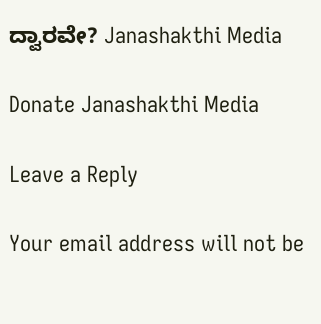ದ್ವಾರವೇ? Janashakthi Media

Donate Janashakthi Media

Leave a Reply

Your email address will not be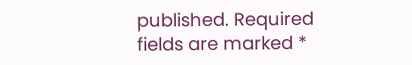published. Required fields are marked *